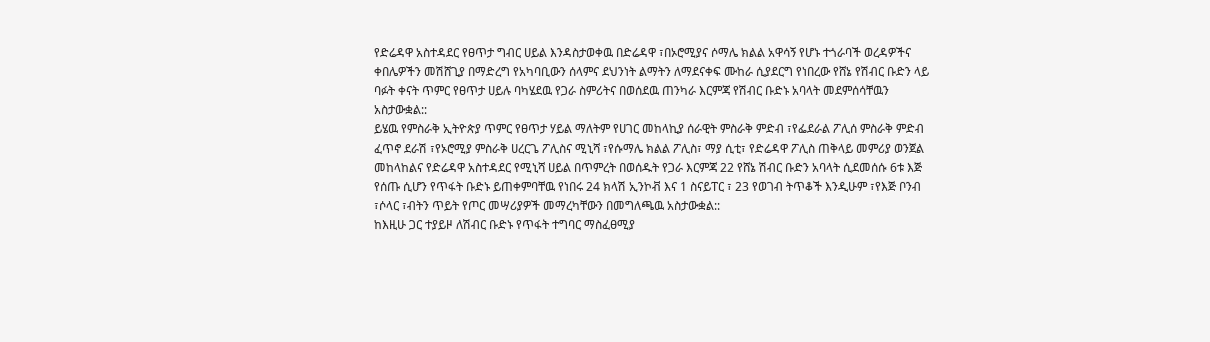የድሬዳዋ አስተዳደር የፀጥታ ግብር ሀይል እንዳስታወቀዉ በድሬዳዋ ፣በኦሮሚያና ሶማሌ ክልል አዋሳኝ የሆኑ ተጎራባች ወረዳዎችና ቀበሌዎችን መሽሸጊያ በማድረግ የአካባቢውን ሰላምና ደህንነት ልማትን ለማደናቀፍ ሙከራ ሲያደርግ የነበረው የሸኔ የሽብር ቡድን ላይ ባፉት ቀናት ጥምር የፀጥታ ሀይሉ ባካሄደዉ የጋራ ስምሪትና በወሰደዉ ጠንካራ እርምጃ የሽብር ቡድኑ አባላት መደምሰሳቸዉን አስታውቋል::
ይሄዉ የምስራቅ ኢትዮጵያ ጥምር የፀጥታ ሃይል ማለትም የሀገር መከላኪያ ሰራዊት ምስራቅ ምድብ ፣የፌደራል ፖሊሰ ምስራቅ ምድብ ፈጥኖ ደራሽ ፣የኦሮሚያ ምስራቅ ሀረርጌ ፖሊስና ሚኒሻ ፣የሱማሌ ክልል ፖሊስ፣ ማያ ሲቲ፣ የድሬዳዋ ፖሊስ ጠቅላይ መምሪያ ወንጀል መከላከልና የድሬዳዋ አስተዳደር የሚኒሻ ሀይል በጥምረት በወሰዱት የጋራ እርምጃ 22 የሸኔ ሽብር ቡድን አባላት ሲደመሰሱ 6ቱ እጅ የሰጡ ሲሆን የጥፋት ቡድኑ ይጠቀምባቸዉ የነበሩ 24 ክላሽ ኢንኮቭ እና 1 ስናይፐር ፣ 23 የወገብ ትጥቆች እንዲሁም ፣የእጅ ቦንብ ፣ሶላር ፣ብትን ጥይት የጦር መሣሪያዎች መማረካቸውን በመግለጫዉ አስታውቋል::
ከእዚሁ ጋር ተያይዞ ለሽብር ቡድኑ የጥፋት ተግባር ማስፈፀሚያ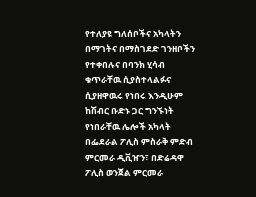የተለያዩ ግለሰቦችና አካላትን በማገትና በማስገደድ ገንዘቦችን የተቀበሉና በባንክ ሂሳብ ቁጥራቸዉ ሲያስተላልፉና ሲያዘዋዉሩ የነበሩ እንዲሁም ከሽብር ቡድኑ ጋር ግንኙነት የነበራቸዉ ሌሎች አካላት በፌደራል ፖሊስ ምስራቅ ምድብ ምርመራ ዲቪዠን፣ በድሬዳዋ ፖሊስ ወንጀል ምርመራ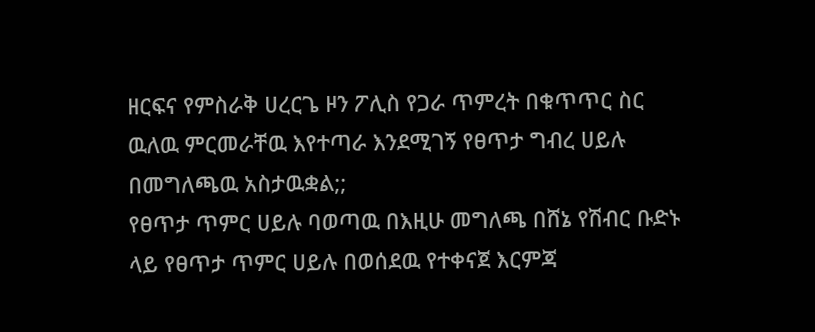ዘርፍና የምስራቅ ሀረርጌ ዞን ፖሊስ የጋራ ጥምረት በቁጥጥር ስር ዉለዉ ምርመራቸዉ እየተጣራ እንደሚገኝ የፀጥታ ግብረ ሀይሉ በመግለጫዉ አስታዉቋል;;
የፀጥታ ጥምር ሀይሉ ባወጣዉ በእዚሁ መግለጫ በሸኔ የሽብር ቡድኑ ላይ የፀጥታ ጥምር ሀይሉ በወሰደዉ የተቀናጀ እርምጃ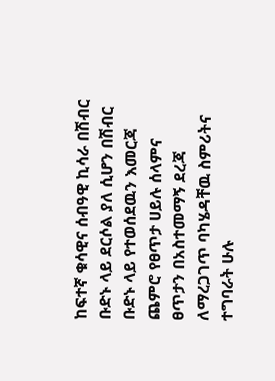ከፍተኛ ቁሳዊና ሰብዓዊ ኪሳራ በሽብር ቡድኑ ላይ ደርሶል ያለ ሲሆን በሽብር ቡድኑ ላይ የተወሰደዉን እመርጃ ጨምሮ የፀጥታ ሀይሉ ሰላምና ፀጥታን በአስተመማኝ ደረጃ ለማረጋገጥ ባካሄዳቸዉ ስምሪትና ተግባራት ሁሉ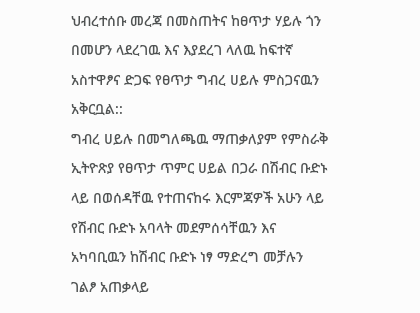ህብረተሰቡ መረጃ በመስጠትና ከፀጥታ ሃይሉ ጎን በመሆን ላደረገዉ እና እያደረገ ላለዉ ከፍተኛ አስተዋፆና ድጋፍ የፀጥታ ግብረ ሀይሉ ምስጋናዉን አቅርቧል::
ግብረ ሀይሉ በመግለጫዉ ማጠቃለያም የምስራቅ ኢትዮጽያ የፀጥታ ጥምር ሀይል በጋራ በሽብር ቡድኑ ላይ በወሰዳቸዉ የተጠናከሩ እርምጃዎች አሁን ላይ የሽብር ቡድኑ አባላት መደምሰሳቸዉን እና አካባቢዉን ከሽብር ቡድኑ ነፃ ማድረግ መቻሉን ገልፆ አጠቃላይ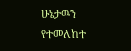ሁኔታዉን የተመለከተ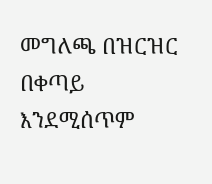መግለጫ በዝርዝር በቀጣይ እንደሚሰጥም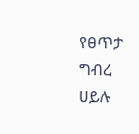የፀጥታ ግብረ ሀይሉ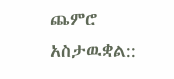ጨምሮ አስታዉቋል::